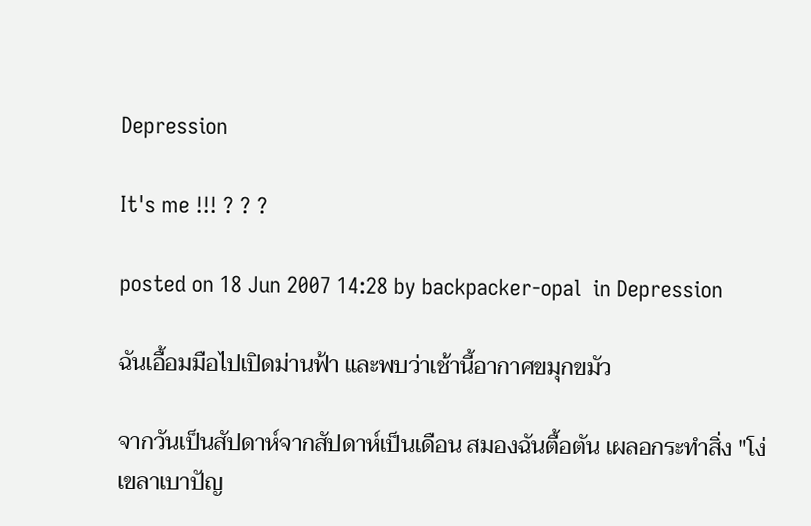Depression

It's me !!! ? ? ?

posted on 18 Jun 2007 14:28 by backpacker-opal  in Depression

ฉันเอื้อมมือไปเปิดม่านฟ้า และพบว่าเช้านี้อากาศขมุกขมัว

จากวันเป็นสัปดาห์จากสัปดาห์เป็นเดือน สมองฉันตื้อตัน เผลอกระทำสิ่ง "โง่เขลาเบาปัญ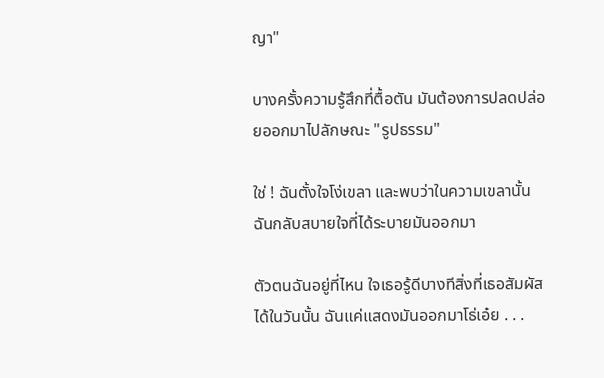ญา"

บางครั้งความรู้สึกที่ตื้อตัน มันต้องการปลดปล่อยออกมาไปลักษณะ "รูปธรรม"

ใช่ ! ฉันตั้งใจโง่เขลา และพบว่าในความเขลานั้น ฉันกลับสบายใจที่ได้ระบายมันออกมา

ตัวตนฉันอยู่ที่ไหน ใจเธอรู้ดีบางทีสิ่งที่เธอสัมผัสได้ในวันนั้น ฉันแค่แสดงมันออกมาโธ่เอ๋ย . . .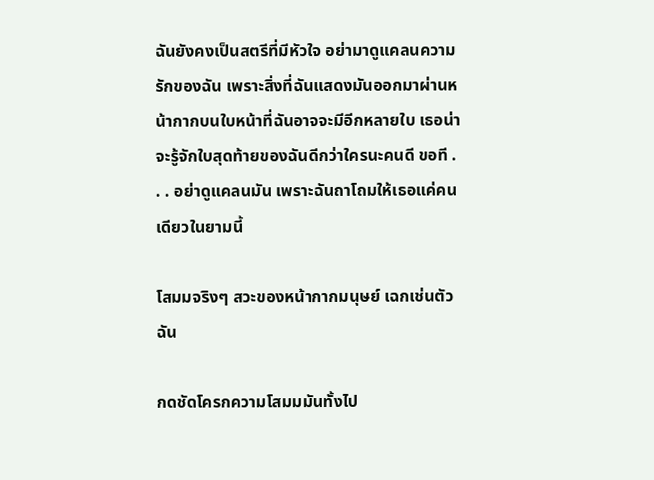ฉันยังคงเป็นสตรีที่มีหัวใจ อย่ามาดูแคลนความรักของฉัน เพราะสิ่งที่ฉันแสดงมันออกมาผ่านหน้ากากบนใบหน้าที่ฉันอาจจะมีอีกหลายใบ เธอน่าจะรู้จักใบสุดท้ายของฉันดีกว่าใครนะคนดี ขอที . . . อย่าดูแคลนมัน เพราะฉันถาโถมให้เธอแค่คนเดียวในยามนี้

โสมมจริงๆ สวะของหน้ากากมนุษย์ เฉกเช่นตัวฉัน

กดชัดโครกความโสมมมันทั้งไป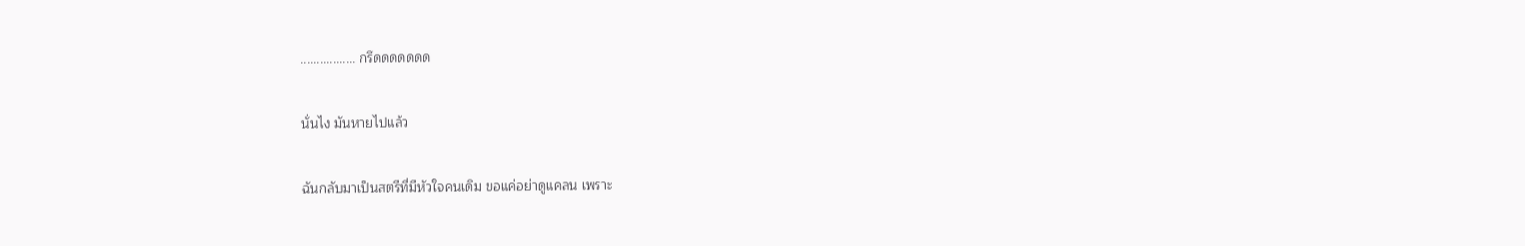................. กรึดดดดดดด

นั่นไง มันหายไปแล้ว

ฉันกลับมาเป็นสตรีที่มีหัวใจคนเดิม ขอแค่อย่าดูแคลน เพราะ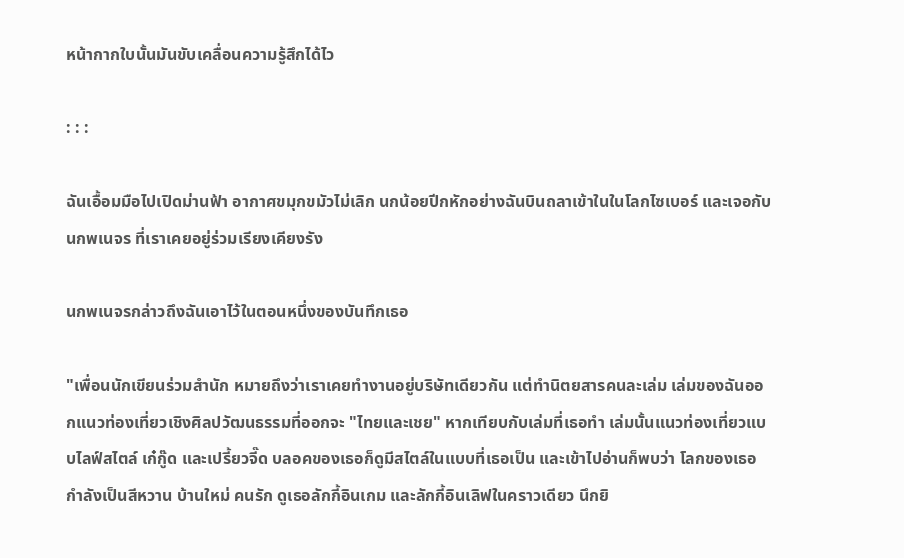หน้ากากใบนั้นมันขับเคลื่อนความรู้สึกได้ไว

: : :

ฉันเอื้อมมือไปเปิดม่านฟ้า อากาศขมุกขมัวไม่เลิก นกน้อยปีกหักอย่างฉันบินถลาเข้าในในโลกไซเบอร์ และเจอกับนกพเนจร ที่เราเคยอยู่ร่วมเรียงเคียงรัง

นกพเนจรกล่าวถึงฉันเอาไว้ในตอนหนึ่งของบันทึกเธอ

"เพื่อนนักเขียนร่วมสำนัก หมายถึงว่าเราเคยทำงานอยู่บริษัทเดียวกัน แต่ทำนิตยสารคนละเล่ม เล่มของฉันออกแนวท่องเที่ยวเชิงศิลปวัฒนธรรมที่ออกจะ "ไทยและเชย" หากเทียบกับเล่มที่เธอทำ เล่มนั้นแนวท่องเที่ยวแบบไลฟ์สไตล์ เก๋กู๊ด และเปรี้ยวจี๊ด บลอคของเธอก็ดูมีสไตล์ในแบบที่เธอเป็น และเข้าไปอ่านก็พบว่า โลกของเธอกำลังเป็นสีหวาน บ้านใหม่ คนรัก ดูเธอลักกี้อินเกม และลักกี้อินเลิฟในคราวเดียว นึกยิ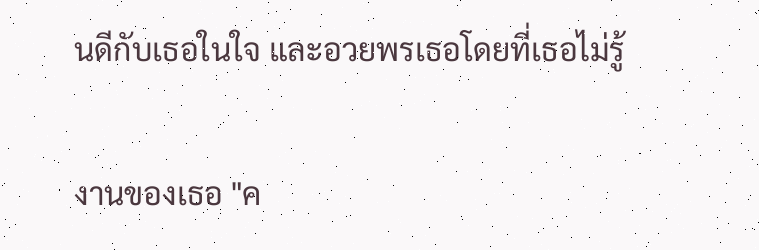นดีกับเธอในใจ และอวยพรเธอโดยที่เธอไม่รู้

งานของเธอ "ค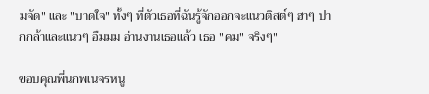มจัด" และ "บาดใจ" ทั้งๆ ที่ตัวเธอที่ฉันรู้จักออกจะแนวติสต์ๆ ฮาๆ ปากกล้าและแนวๆ อืมมม อ่านงานเธอแล้ว เธอ "คม" จริงๆ"

ขอบคุณพี่นกพเนจรหนู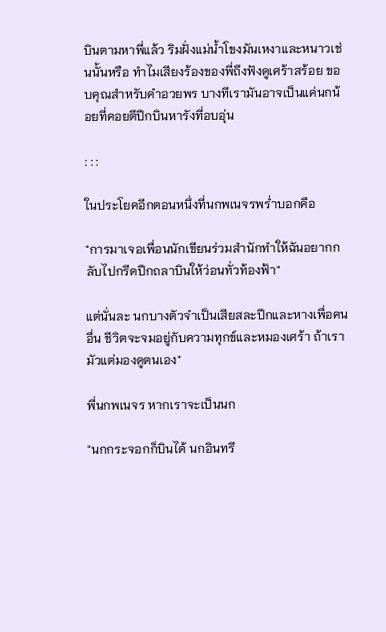บินตามหาพี่แล้ว ริมฝั่งแม่น้ำโขงมันเหงาและหนาวเช่นนั้นหรือ ทำไมเสียงร้องของพี่ถึงฟังดูเศร้าสร้อย ขอบคุณสำหรับคำอวยพร บางทีเรามันอาจเป็นแค่นกน้อยที่คอยตีปีกบินหารังที่อบอุ่น

: : :

ในประโยคอีกตอนหนึ่งที่นกพเนจรพร่ำบอกคือ

"การมาเจอเพื่อนนักเขียนร่วมสำนักทำให้ฉันอยากกลับไปกรีดปีกถลาบินให้ว่อนทั่วท้องฟ้า"

แต่นั่นละ นกบางตัวจำเป็นเสียสละปีกและหางเพื่อคนอื่น ชีวิตจะจมอยู่กับความทุกข์และหมองเศร้า ถ้าเรามัวแต่มองดูตนเอง"

พี่นกพเนจร หากเราจะเป็นนก

"นกกระจอกก็บินได้ นกอินทรี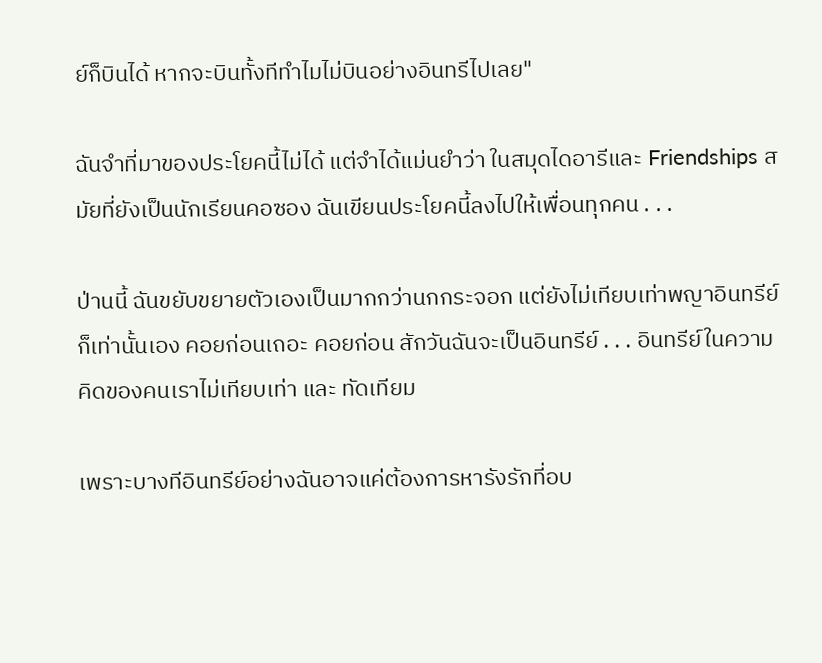ย์ก็บินได้ หากจะบินทั้งทีทำไมไม่บินอย่างอินทรีไปเลย"

ฉันจำที่มาของประโยคนี้ไม่ได้ แต่จำได้แม่นยำว่า ในสมุดไดอารีและ Friendships สมัยที่ยังเป็นนักเรียนคอซอง ฉันเขียนประโยคนี้ลงไปให้เพื่อนทุกคน . . .

ป่านนี้ ฉันขยับขยายตัวเองเป็นมากกว่านกกระจอก แต่ยังไม่เทียบเท่าพญาอินทรีย์ก็เท่านั้นเอง คอยก่อนเถอะ คอยก่อน สักวันฉันจะเป็นอินทรีย์ . . . อินทรีย์ในความคิดของคนเราไม่เทียบเท่า และ ทัดเทียม

เพราะบางทีอินทรีย์อย่างฉันอาจแค่ต้องการหารังรักที่อบ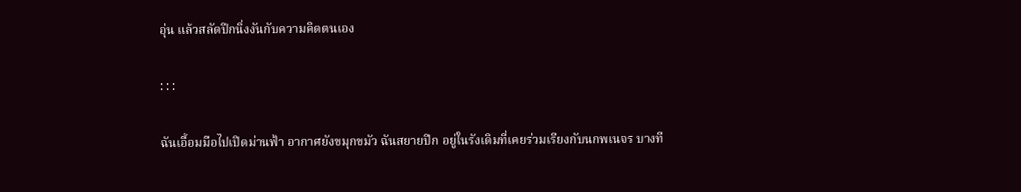อุ่น แล้วสลัดปีกนิ่งงันกับความคิดตนเอง

: : :

ฉันเอื้อมมือไปเปิดม่านฟ้า อากาศยังขมุกขมัว ฉันสยายปีก อยู่ในรังเดิมที่เคยร่วมเรียงกับนกพเนจร บางที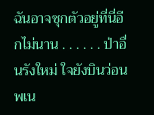ฉันอาจซุกตัวอยู่ที่นี่อีกไม่นาน . . . . . . ป่าอื่นรังใหม่ ใจยังบินว่อนพเน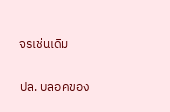จรเช่นเดิม


ปล. บลอคของ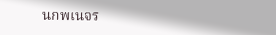นกพเนจร